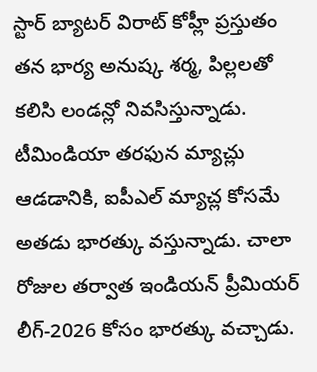స్టార్ బ్యాటర్ విరాట్ కోహ్లీ ప్రస్తుతం తన భార్య అనుష్క శర్మ, పిల్లలతో కలిసి లండన్లో నివసిస్తున్నాడు. టీమిండియా తరఫున మ్యాచ్లు ఆడడానికి, ఐపీఎల్ మ్యాచ్ల కోసమే అతడు భారత్కు వస్తున్నాడు. చాలా రోజుల తర్వాత ఇండియన్ ప్రీమియర్ లీగ్-2026 కోసం భారత్కు వచ్చాడు.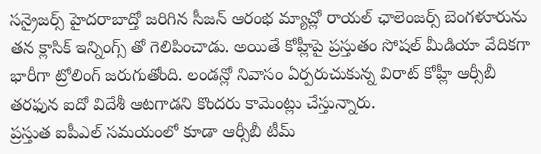సన్రైజర్స్ హైదరాబాద్తో జరిగిన సీజన్ ఆరంభ మ్యాచ్లో రాయల్ ఛాలెంజర్స్ బెంగళూరును తన క్లాసిక్ ఇన్నింగ్స్ తో గెలిపించాడు. అయితే కోహ్లీపై ప్రస్తుతం సోషల్ మీడియా వేదికగా భారీగా ట్రోలింగ్ జరుగుతోంది. లండన్లో నివాసం ఏర్పరుచుకున్న విరాట్ కోహ్లీ ఆర్సీబీ తరఫున ఐదో విదేశీ ఆటగాడని కొందరు కామెంట్లు చేస్తున్నారు.
ప్రస్తుత ఐపీఎల్ సమయంలో కూడా ఆర్సీబీ టీమ్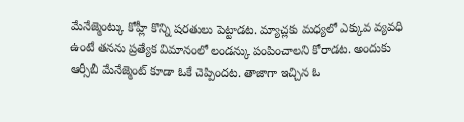మేనేజ్మెంట్కు కోహ్లీ కొన్ని షరతులు పెట్టాడట. మ్యాచ్లకు మధ్యలో ఎక్కువ వ్యవధి ఉంటే తనను ప్రత్యేక విమానంలో లండన్కు పంపించాలని కోరాడట. అందుకు ఆర్సీబీ మేనేజ్మెంట్ కూడా ఓకే చెప్పిందట. తాజాగా ఇచ్చిన ఓ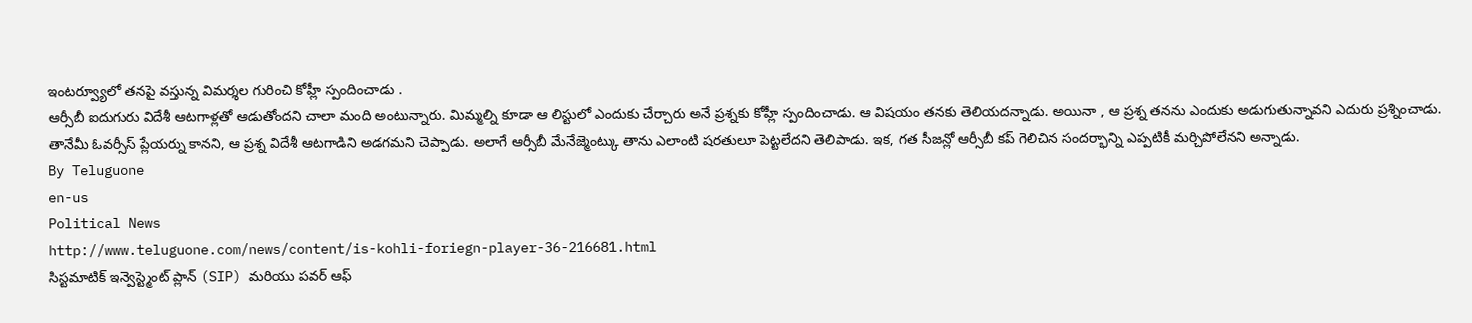ఇంటర్వ్యూలో తనపై వస్తున్న విమర్శల గురించి కోహ్లీ స్పందించాడు .
ఆర్సీబీ ఐదుగురు విదేశీ ఆటగాళ్లతో ఆడుతోందని చాలా మంది అంటున్నారు. మిమ్మల్ని కూడా ఆ లిస్టులో ఎందుకు చేర్చారు అనే ప్రశ్నకు కోహ్లీ స్పందించాడు. ఆ విషయం తనకు తెలియదన్నాడు. అయినా , ఆ ప్రశ్న తనను ఎందుకు అడుగుతున్నావని ఎదురు ప్రశ్నించాడు. తానేమీ ఓవర్సీస్ ప్లేయర్ను కానని, ఆ ప్రశ్న విదేశీ ఆటగాడిని అడగమని చెప్పాడు. అలాగే ఆర్సీబీ మేనేజ్మెంట్కు తాను ఎలాంటి షరతులూ పెట్టలేదని తెలిపాడు. ఇక, గత సీజన్లో ఆర్సీబీ కప్ గెలిచిన సందర్భాన్ని ఎప్పటికీ మర్చిపోలేనని అన్నాడు.
By Teluguone
en-us
Political News
http://www.teluguone.com/news/content/is-kohli-foriegn-player-36-216681.html
సిస్టమాటిక్ ఇన్వెస్ట్మెంట్ ప్లాన్ (SIP) మరియు పవర్ ఆఫ్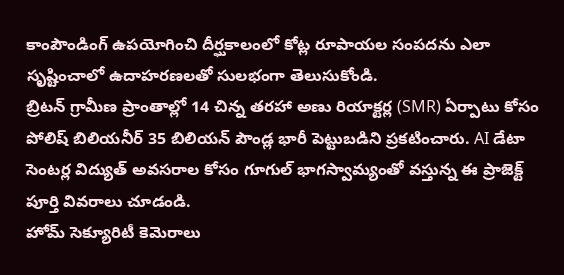కాంపౌండింగ్ ఉపయోగించి దీర్ఘకాలంలో కోట్ల రూపాయల సంపదను ఎలా సృష్టించాలో ఉదాహరణలతో సులభంగా తెలుసుకోండి.
బ్రిటన్ గ్రామీణ ప్రాంతాల్లో 14 చిన్న తరహా అణు రియాక్టర్ల (SMR) ఏర్పాటు కోసం పోలిష్ బిలియనీర్ 35 బిలియన్ పౌండ్ల భారీ పెట్టుబడిని ప్రకటించారు. AI డేటా సెంటర్ల విద్యుత్ అవసరాల కోసం గూగుల్ భాగస్వామ్యంతో వస్తున్న ఈ ప్రాజెక్ట్ పూర్తి వివరాలు చూడండి.
హోమ్ సెక్యూరిటీ కెమెరాలు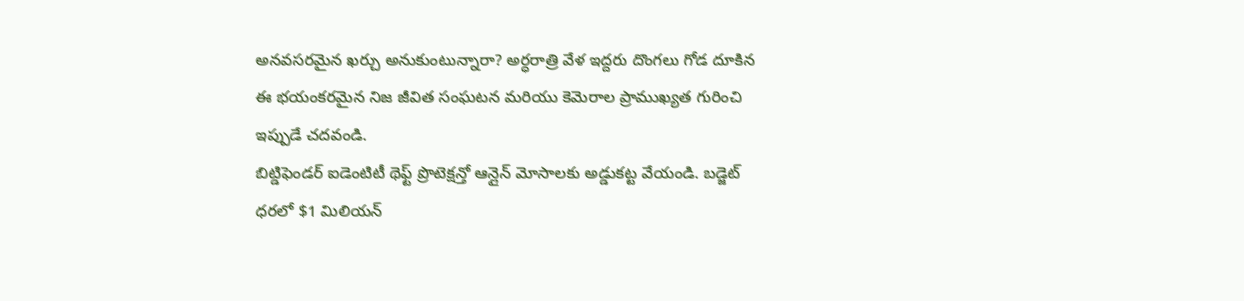అనవసరమైన ఖర్చు అనుకుంటున్నారా? అర్ధరాత్రి వేళ ఇద్దరు దొంగలు గోడ దూకిన ఈ భయంకరమైన నిజ జీవిత సంఘటన మరియు కెమెరాల ప్రాముఖ్యత గురించి ఇప్పుడే చదవండి.
బిట్డిఫెండర్ ఐడెంటిటీ థెఫ్ట్ ప్రొటెక్షన్తో ఆన్లైన్ మోసాలకు అడ్డుకట్ట వేయండి. బడ్జెట్ ధరలో $1 మిలియన్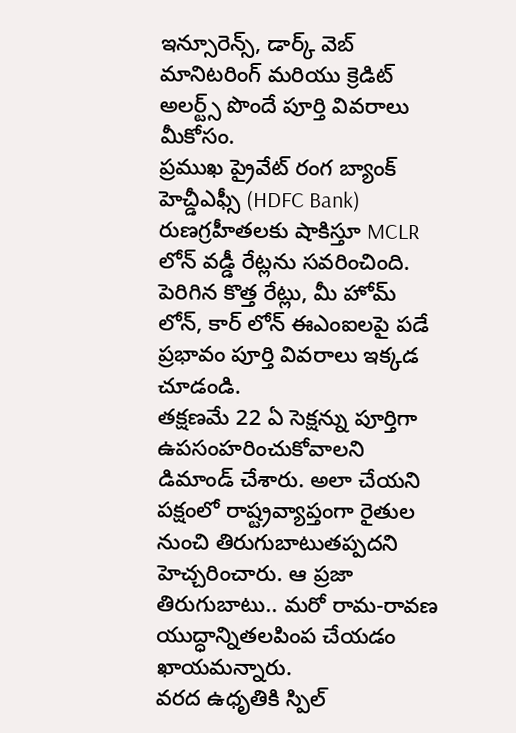ఇన్సూరెన్స్, డార్క్ వెబ్ మానిటరింగ్ మరియు క్రెడిట్ అలర్ట్స్ పొందే పూర్తి వివరాలు మీకోసం.
ప్రముఖ ప్రైవేట్ రంగ బ్యాంక్ హెచ్డీఎఫ్సీ (HDFC Bank) రుణగ్రహీతలకు షాకిస్తూ MCLR లోన్ వడ్డీ రేట్లను సవరించింది. పెరిగిన కొత్త రేట్లు, మీ హోమ్ లోన్, కార్ లోన్ ఈఎంఐలపై పడే ప్రభావం పూర్తి వివరాలు ఇక్కడ చూడండి.
తక్షణమే 22 ఏ సెక్షన్ను పూర్తిగా ఉపసంహరించుకోవాలని డిమాండ్ చేశారు. అలా చేయని పక్షంలో రాష్ట్రవ్యాప్తంగా రైతుల నుంచి తిరుగుబాటుతప్పదని హెచ్చరించారు. ఆ ప్రజా తిరుగుబాటు.. మరో రామ-రావణ యుద్ధాన్నితలపింప చేయడం ఖాయమన్నారు.
వరద ఉధృతికి స్పిల్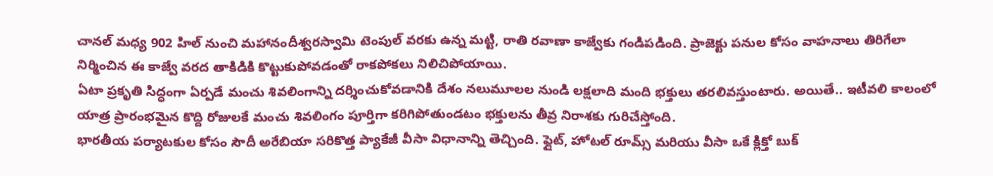చానల్ మధ్య 902 హిల్ నుంచి మహానందీశ్వరస్వామి టెంపుల్ వరకు ఉన్న మట్టి, రాతి రవాణా కాజ్వేకు గండిపడింది. ప్రాజెక్టు పనుల కోసం వాహనాలు తిరిగేలా నిర్మించిన ఈ కాజ్వే వరద తాకిడికి కొట్టుకుపోవడంతో రాకపోకలు నిలిచిపోయాయి.
ఏటా ప్రకృతి సిద్ధంగా ఏర్పడే మంచు శివలింగాన్ని దర్శించుకోవడానికి దేశం నలుమూలల నుండి లక్షలాది మంది భక్తులు తరలివస్తుంటారు. అయితే.. ఇటీవలి కాలంలో యాత్ర ప్రారంభమైన కొద్ది రోజులకే మంచు శివలింగం పూర్తిగా కరిగిపోతుండటం భక్తులను తీవ్ర నిరాశకు గురిచేస్తోంది.
భారతీయ పర్యాటకుల కోసం సౌదీ అరేబియా సరికొత్త ప్యాకేజీ వీసా విధానాన్ని తెచ్చింది. ఫ్లైట్, హోటల్ రూమ్స్ మరియు వీసా ఒకే క్లిక్తో బుక్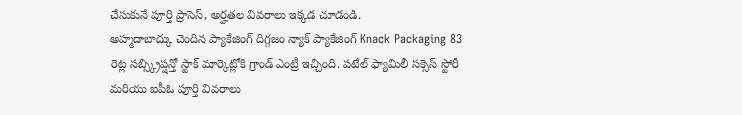చేసుకునే పూర్తి ప్రాసెస్, అర్హతల వివరాలు ఇక్కడ చూడండి.
అహ్మదాబాద్కు చెందిన ప్యాకేజింగ్ దిగ్గజం న్యాక్ ప్యాకేజింగ్ Knack Packaging 83 రెట్ల సబ్స్క్రిప్షన్తో స్టాక్ మార్కెట్లోకి గ్రాండ్ ఎంట్రీ ఇచ్చింది. పటేల్ ఫ్యామిలీ సక్సెస్ స్టోరీ మరియు ఐపీఓ పూర్తి వివరాలు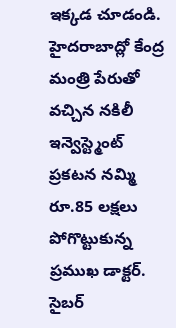ఇక్కడ చూడండి.
హైదరాబాద్లో కేంద్ర మంత్రి పేరుతో వచ్చిన నకిలీ ఇన్వెస్ట్మెంట్ ప్రకటన నమ్మి రూ.85 లక్షలు పోగొట్టుకున్న ప్రముఖ డాక్టర్. సైబర్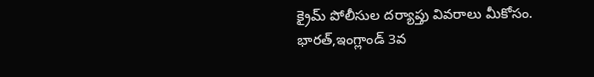క్రైమ్ పోలీసుల దర్యాప్తు వివరాలు మీకోసం.
భారత్,ఇంగ్లాండ్ 3వ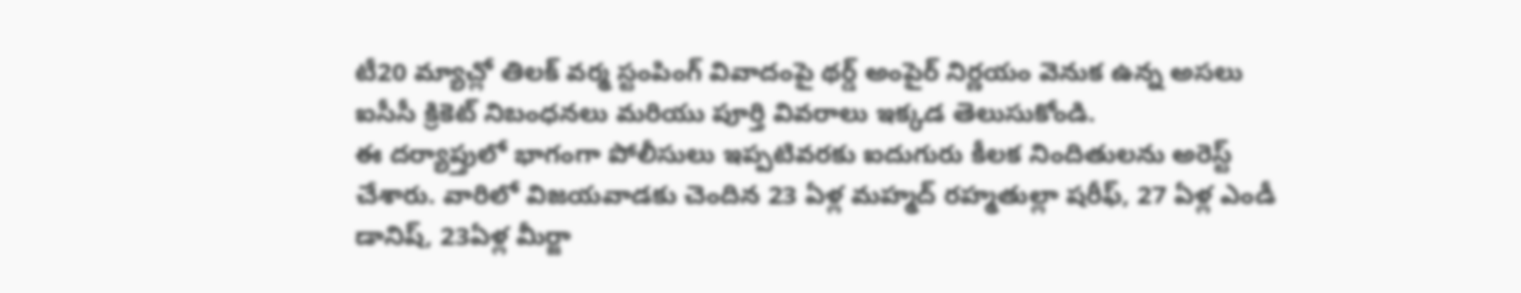టీ20 మ్యాచ్లో తిలక్ వర్మ స్టంపింగ్ వివాదంపై థర్డ్ అంపైర్ నిర్ణయం వెనుక ఉన్న అసలు ఐసీసీ క్రికెట్ నిబంధనలు మరియు పూర్తి వివరాలు ఇక్కడ తెలుసుకోండి.
ఈ దర్యాప్తులో భాగంగా పోలీసులు ఇప్పటివరకు ఐదుగురు కీలక నిందితులను అరెస్ట్ చేశారు. వారిలో విజయవాడకు చెందిన 23 ఏళ్ల మహ్మద్ రహ్మతుల్లా షరీఫ్, 27 ఏళ్ల ఎండీ డానిష్, 23ఏళ్ల మీర్జా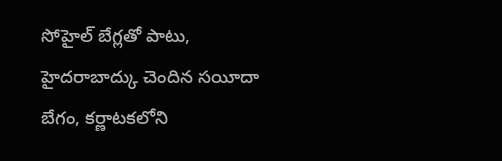సోహైల్ బేగ్లతో పాటు, హైదరాబాద్కు చెందిన సయీదా బేగం, కర్ణాటకలోని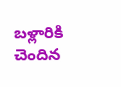బళ్లారికి చెందిన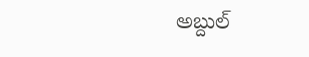అబ్దుల్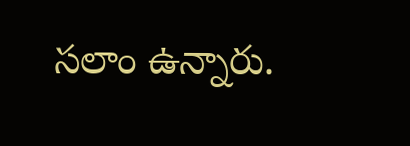సలాం ఉన్నారు.